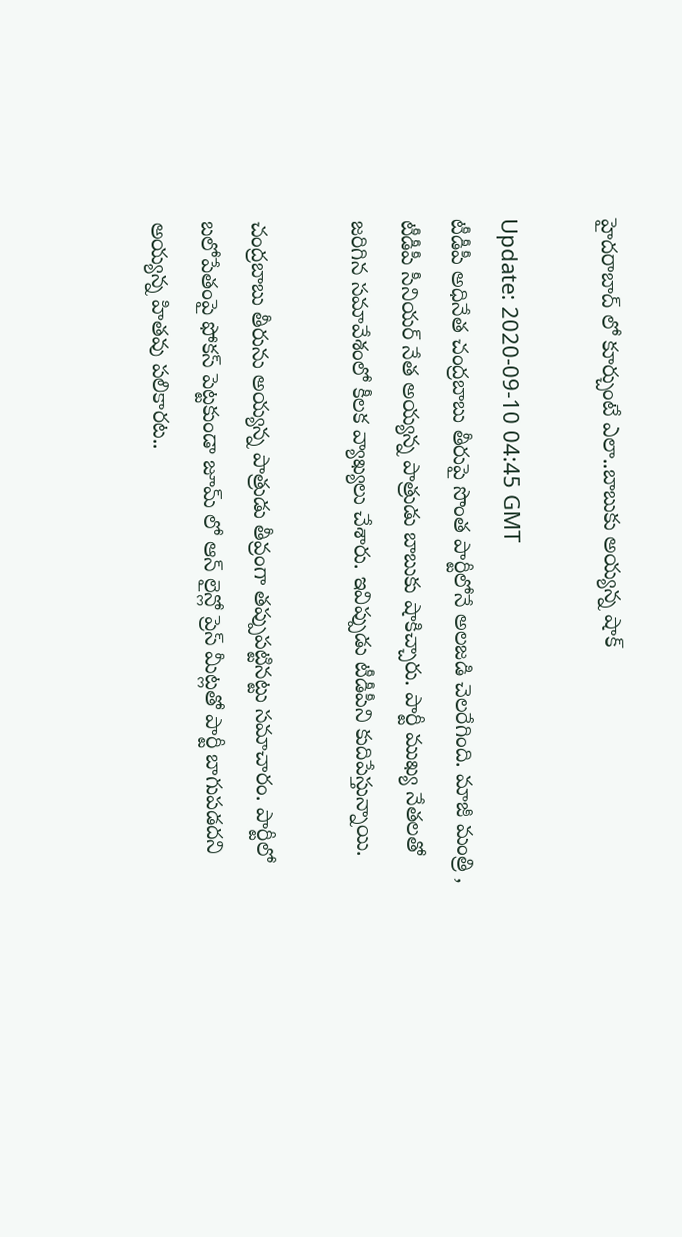హైదరాబాద్ లో కూర్చుంటే ఎలా..బాబుకు అయ్యన్న షాక్

Update: 2020-09-10 04:45 GMT
టీడీపీ అధినేత చంద్రబాబు తీరుపై సొంత పార్టీలోనే అలజడి చెలరేగింది. మాజీ మంత్రి , టీడీపీ సీనియర్ నేత అయ్యన్న పాత్రుడు బాబుకు షాకిచ్చారు. పార్టీ ముఖ్య నేతలతో జరిగిన సమావేశంలో కీలక వ్యాఖ్యలు చేశారు. ఇవిప్పుడు టీడీపీని కుదిపేస్తున్నాయి.

చంద్రబాబు తీరును అయ్యన్న పాత్రుడు తీవ్రంగా తప్పుపట్టినట్టు సమాచారం. పార్టీలో బలోపేతంపై ఫోకస్ పెట్టకుండా జూమ్ లో ఆన్ లైన్లో ప్రెస్ మీట్లతో పార్టీ బాగుపడదని అయ్యన్న హితవు పలికారట..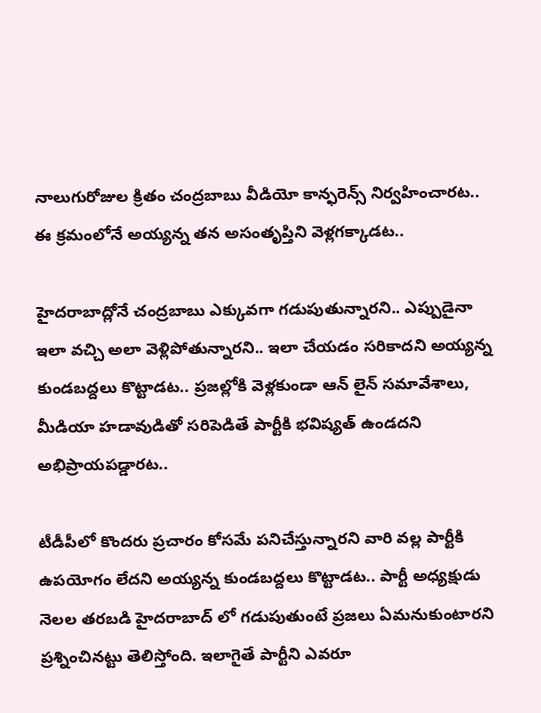నాలుగురోజుల క్రితం చంద్రబాబు వీడియో కాన్ఫరెన్స్ నిర్వహించారట.. ఈ క్రమంలోనే అయ్యన్న తన అసంతృప్తిని వెళ్లగక్కాడట..

హైదరాబాద్లోనే చంద్రబాబు ఎక్కువగా గడుపుతున్నారని.. ఎప్పుడైనా ఇలా వచ్చి అలా వెళ్లిపోతున్నారని.. ఇలా చేయడం సరికాదని అయ్యన్న కుండబద్దలు కొట్టాడట.. ప్రజల్లోకి వెళ్లకుండా ఆన్ లైన్ సమావేశాలు, మీడియా హడావుడితో సరిపెడితే పార్టీకి భవిష్యత్ ఉండదని అభిప్రాయపడ్డారట..

టీడీపీలో కొందరు ప్రచారం కోసమే పనిచేస్తున్నారని వారి వల్ల పార్టీకి ఉపయోగం లేదని అయ్యన్న కుండబద్దలు కొట్టాడట.. పార్టీ అధ్యక్షుడు నెలల తరబడి హైదరాబాద్ లో గడుపుతుంటే ప్రజలు ఏమనుకుంటారని ప్రశ్నించినట్టు తెలిస్తోంది. ఇలాగైతే పార్టీని ఎవరూ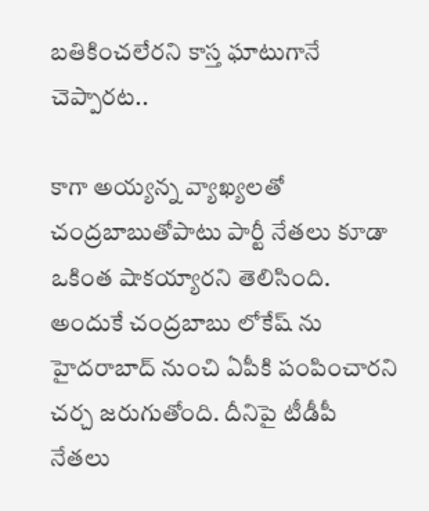బతికించలేరని కాస్త ఘాటుగానే చెప్పారట..

కాగా అయ్యన్న వ్యాఖ్యలతో చంద్రబాబుతోపాటు పార్టీ నేతలు కూడా ఒకింత షాకయ్యారని తెలిసింది. అందుకే చంద్రబాబు లోకేష్ ను హైదరాబాద్ నుంచి ఏపీకి పంపించారని చర్చ జరుగుతోంది. దీనిపై టీడీపీ నేతలు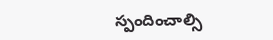స్పందించాల్సి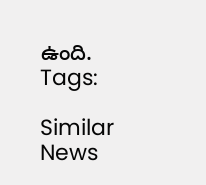ఉంది.
Tags:

Similar News